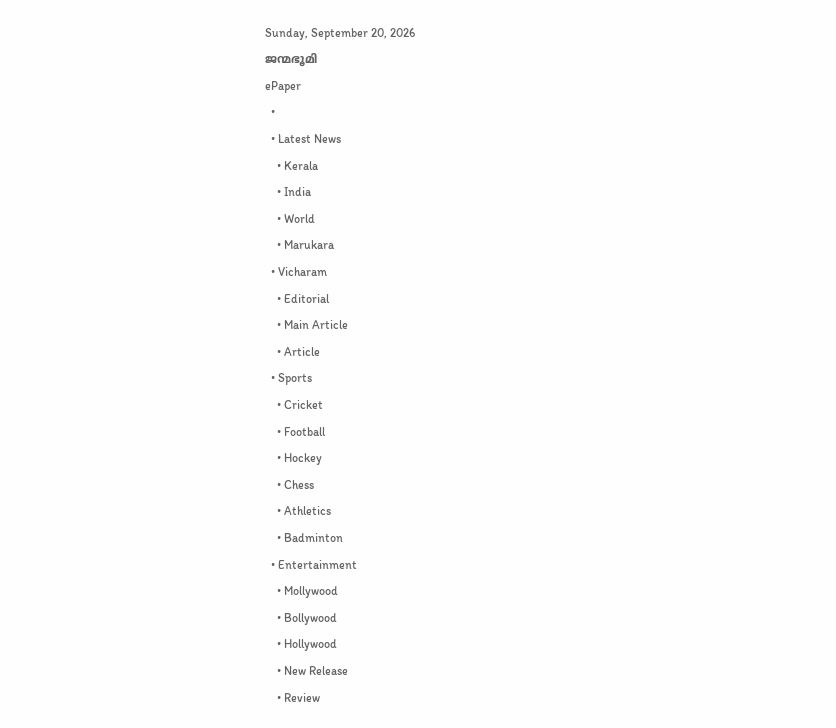Sunday, September 20, 2026
ജന്മഭൂമി
ePaper
  •
  • Latest News
    • Kerala
    • India
    • World
    • Marukara
  • Vicharam
    • Editorial
    • Main Article
    • Article
  • Sports
    • Cricket
    • Football
    • Hockey
    • Chess
    • Athletics
    • Badminton
  • Entertainment
    • Mollywood
    • Bollywood
    • Hollywood
    • New Release
    • Review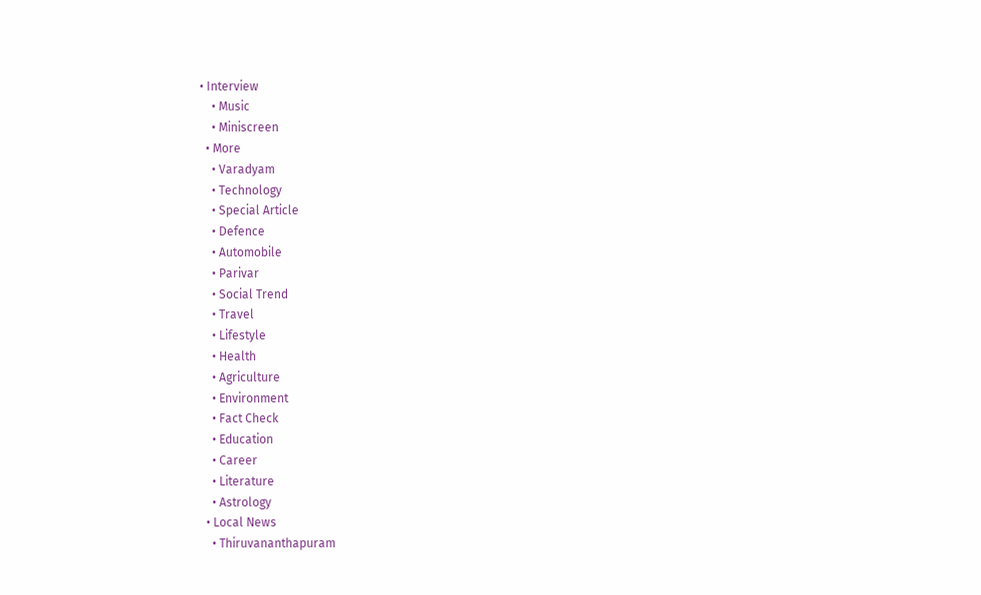• Interview
    • Music
    • Miniscreen
  • More
    • Varadyam
    • Technology
    • Special Article
    • Defence
    • Automobile
    • Parivar
    • Social Trend
    • Travel
    • Lifestyle
    • Health
    • Agriculture
    • Environment
    • Fact Check
    • Education
    • Career
    • Literature
    • Astrology
  • Local News
    • Thiruvananthapuram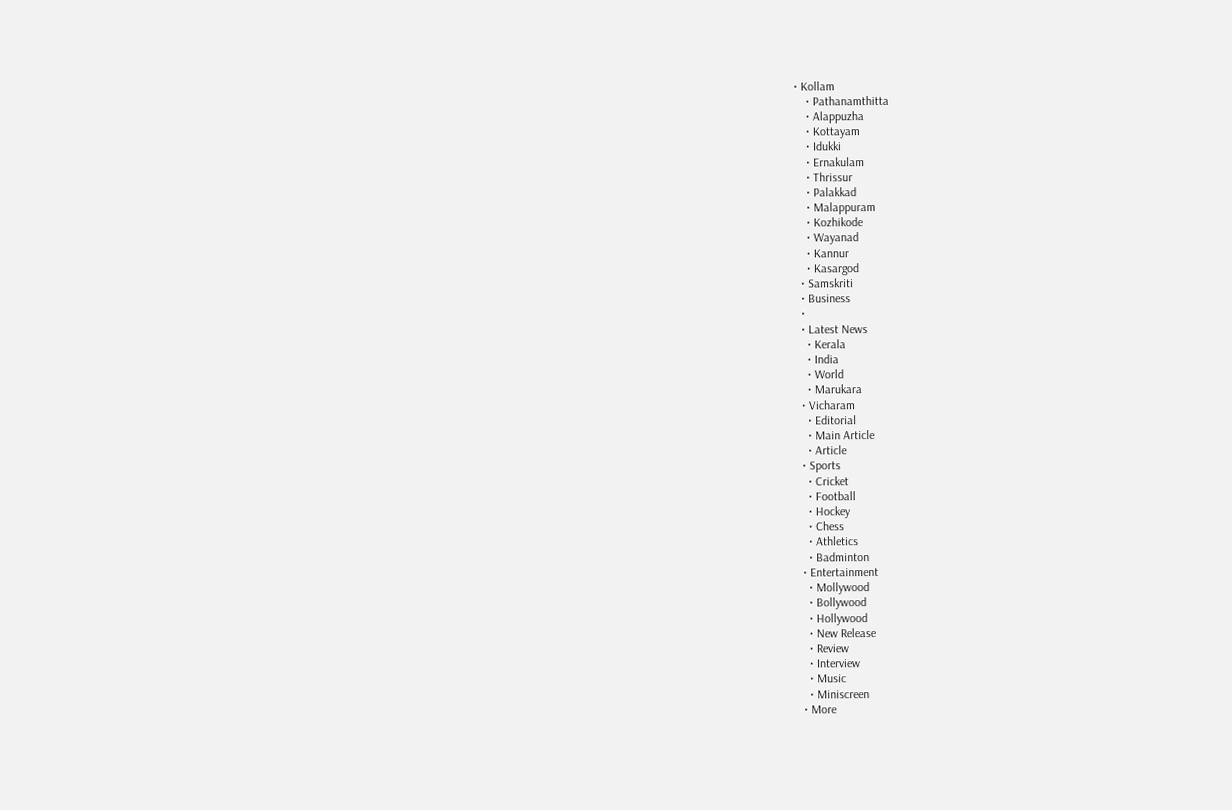• Kollam
    • Pathanamthitta
    • Alappuzha
    • Kottayam
    • Idukki
    • Ernakulam
    • Thrissur
    • Palakkad
    • Malappuram
    • Kozhikode
    • Wayanad
    • Kannur
    • Kasargod
  • Samskriti
  • Business
  •
  • Latest News
    • Kerala
    • India
    • World
    • Marukara
  • Vicharam
    • Editorial
    • Main Article
    • Article
  • Sports
    • Cricket
    • Football
    • Hockey
    • Chess
    • Athletics
    • Badminton
  • Entertainment
    • Mollywood
    • Bollywood
    • Hollywood
    • New Release
    • Review
    • Interview
    • Music
    • Miniscreen
  • More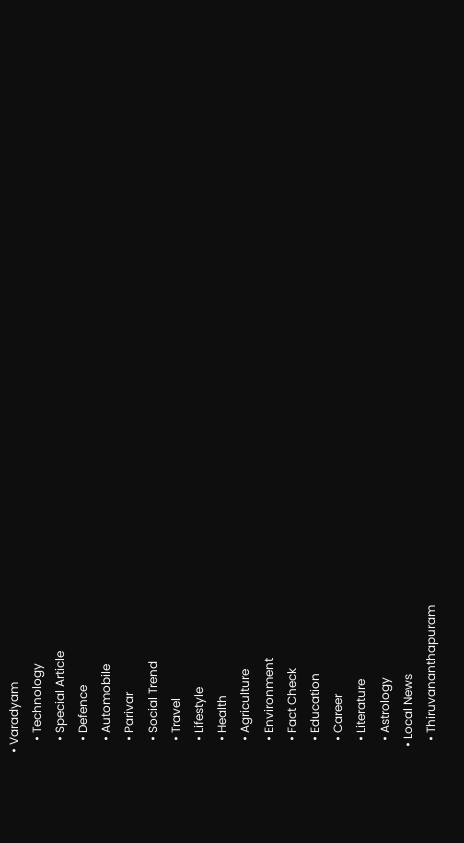• Varadyam
    • Technology
    • Special Article
    • Defence
    • Automobile
    • Parivar
    • Social Trend
    • Travel
    • Lifestyle
    • Health
    • Agriculture
    • Environment
    • Fact Check
    • Education
    • Career
    • Literature
    • Astrology
  • Local News
    • Thiruvananthapuram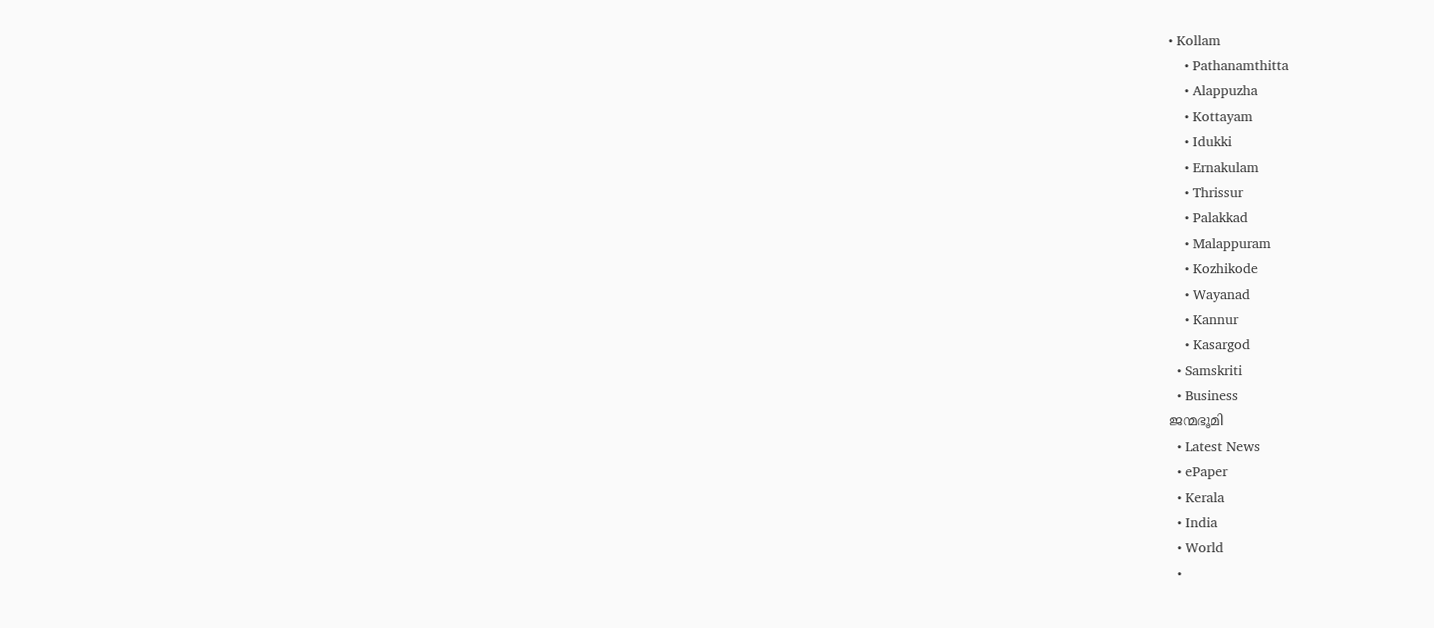• Kollam
    • Pathanamthitta
    • Alappuzha
    • Kottayam
    • Idukki
    • Ernakulam
    • Thrissur
    • Palakkad
    • Malappuram
    • Kozhikode
    • Wayanad
    • Kannur
    • Kasargod
  • Samskriti
  • Business
ജന്മഭൂമി
  • Latest News
  • ePaper
  • Kerala
  • India
  • World
  •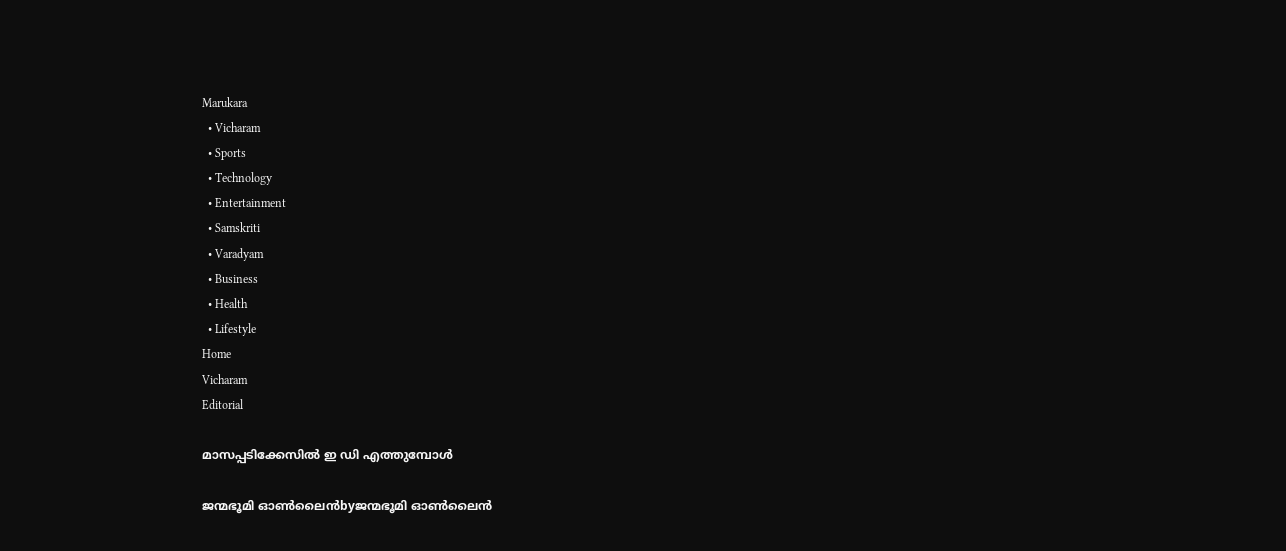Marukara
  • Vicharam
  • Sports
  • Technology
  • Entertainment
  • Samskriti
  • Varadyam
  • Business
  • Health
  • Lifestyle
Home
Vicharam
Editorial

മാസപ്പടിക്കേസില്‍ ഇ ഡി എത്തുമ്പോള്‍

ജന്മഭൂമി ഓണ്‍ലൈന്‍byജന്മഭൂമി ഓണ്‍ലൈന്‍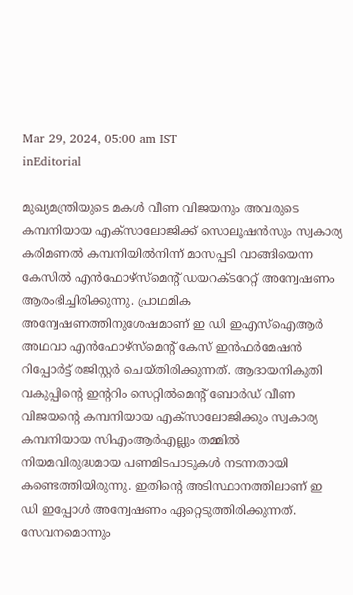Mar 29, 2024, 05:00 am IST
inEditorial

മുഖ്യമന്ത്രിയുടെ മകള്‍ വീണ വിജയനും അവരുടെ കമ്പനിയായ എക്‌സാലോജിക്ക് സൊലൂഷന്‍സും സ്വകാര്യ കരിമണല്‍ കമ്പനിയില്‍നിന്ന് മാസപ്പടി വാങ്ങിയെന്ന കേസില്‍ എന്‍ഫോഴ്‌സ്‌മെന്റ് ഡയറക്ടറേറ്റ് അന്വേഷണം ആരംഭിച്ചിരിക്കുന്നു. പ്രാഥമിക അന്വേഷണത്തിനുശേഷമാണ് ഇ ഡി ഇഎസ്‌ഐആര്‍ അഥവാ എന്‍ഫോഴ്‌സ്‌മെന്റ് കേസ് ഇന്‍ഫര്‍മേഷന്‍ റിപ്പോര്‍ട്ട് രജിസ്റ്റര്‍ ചെയ്തിരിക്കുന്നത്. ആദായനികുതി വകുപ്പിന്റെ ഇന്ററിം സെറ്റില്‍മെന്റ് ബോര്‍ഡ് വീണ വിജയന്റെ കമ്പനിയായ എക്‌സാലോജിക്കും സ്വകാര്യ കമ്പനിയായ സിഎംആര്‍എല്ലും തമ്മില്‍ നിയമവിരുദ്ധമായ പണമിടപാടുകള്‍ നടന്നതായി കണ്ടെത്തിയിരുന്നു. ഇതിന്റെ അടിസ്ഥാനത്തിലാണ് ഇ ഡി ഇപ്പോള്‍ അന്വേഷണം ഏറ്റെടുത്തിരിക്കുന്നത്. സേവനമൊന്നും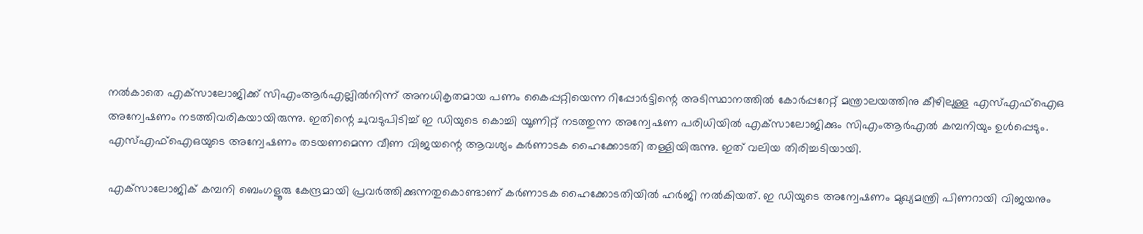നല്‍കാതെ എക്‌സാലോജിക്ക് സിഎംആര്‍എല്ലില്‍നിന്ന് അനധികൃതമായ പണം കൈപ്പറ്റിയെന്ന റിപ്പോര്‍ട്ടിന്റെ അടിസ്ഥാനത്തില്‍ കോര്‍പ്പറേറ്റ് മന്ത്രാലയത്തിനു കീഴിലുള്ള എസ്എഫ്‌ഐഒ അന്വേഷണം നടത്തിവരികയായിരുന്നു. ഇതിന്റെ ചുവടുപിടിച്ച് ഇ ഡിയുടെ കൊച്ചി യൂണിറ്റ് നടത്തുന്ന അന്വേഷണ പരിധിയില്‍ എക്‌സാലോജിക്കും സിഎംആര്‍എല്‍ കമ്പനിയും ഉള്‍പ്പെടും. എസ്എഫ്‌ഐഒയുടെ അന്വേഷണം തടയണമെന്ന വീണ വിജയന്റെ ആവശ്യം കര്‍ണാടക ഹൈക്കോടതി തള്ളിയിരുന്നു. ഇത് വലിയ തിരിച്ചടിയായി.

എക്‌സാലോജിക് കമ്പനി ബെംഗളൂരു കേന്ദ്രമായി പ്രവര്‍ത്തിക്കുന്നതുകൊണ്ടാണ് കര്‍ണാടക ഹൈക്കോടതിയില്‍ ഹര്‍ജി നല്‍കിയത്. ഇ ഡിയുടെ അന്വേഷണം മുഖ്യമന്ത്രി പിണറായി വിജയനും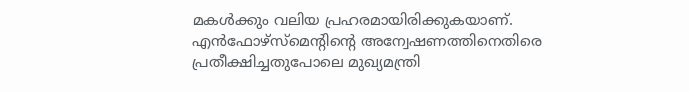മകള്‍ക്കും വലിയ പ്രഹരമായിരിക്കുകയാണ്.
എന്‍ഫോഴ്‌സ്‌മെന്റിന്റെ അന്വേഷണത്തിനെതിരെ പ്രതീക്ഷിച്ചതുപോലെ മുഖ്യമന്ത്രി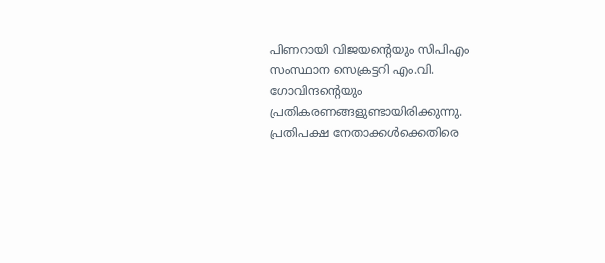പിണറായി വിജയന്റെയും സിപിഎം സംസ്ഥാന സെക്രട്ടറി എം.വി. ഗോവിന്ദന്റെയും പ്രതികരണങ്ങളുണ്ടായിരിക്കുന്നു. പ്രതിപക്ഷ നേതാക്കള്‍ക്കെതിരെ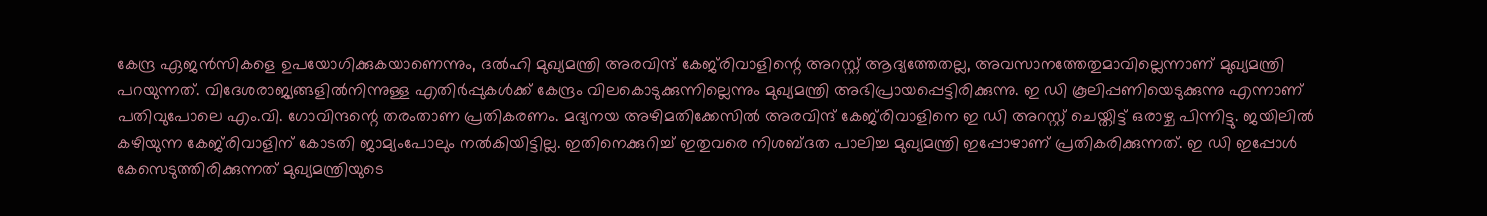കേന്ദ്ര ഏജന്‍സികളെ ഉപയോഗിക്കുകയാണെന്നും, ദല്‍ഹി മുഖ്യമന്ത്രി അരവിന്ദ് കേജ്‌രിവാളിന്റെ അറസ്റ്റ് ആദ്യത്തേതല്ല, അവസാനത്തേതുമാവില്ലെന്നാണ് മുഖ്യമന്ത്രി പറയുന്നത്. വിദേശരാജ്യങ്ങളില്‍നിന്നുള്ള എതിര്‍പ്പുകള്‍ക്ക് കേന്ദ്രം വിലകൊടുക്കുന്നില്ലെന്നും മുഖ്യമന്ത്രി അഭിപ്രായപ്പെട്ടിരിക്കുന്നു. ഇ ഡി കൂലിപ്പണിയെടുക്കുന്നു എന്നാണ് പതിവുപോലെ എം.വി. ഗോവിന്ദന്റെ തരംതാണ പ്രതികരണം. മദ്യനയ അഴിമതിക്കേസില്‍ അരവിന്ദ് കേജ്‌രിവാളിനെ ഇ ഡി അറസ്റ്റ് ചെയ്തിട്ട് ഒരാഴ്ച പിന്നിട്ടു. ജയിലില്‍ കഴിയുന്ന കേജ്‌രിവാളിന് കോടതി ജാമ്യംപോലും നല്‍കിയിട്ടില്ല. ഇതിനെക്കുറിച്ച് ഇതുവരെ നിശബ്ദത പാലിച്ച മുഖ്യമന്ത്രി ഇപ്പോഴാണ് പ്രതികരിക്കുന്നത്. ഇ ഡി ഇപ്പോള്‍ കേസെടുത്തിരിക്കുന്നത് മുഖ്യമന്ത്രിയുടെ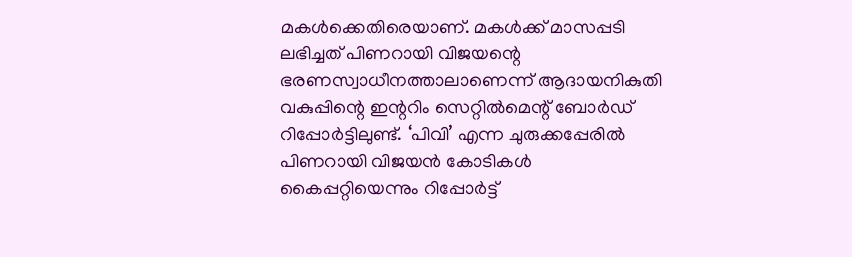മകള്‍ക്കെതിരെയാണ്. മകള്‍ക്ക് മാസപ്പടി ലഭിച്ചത് പിണറായി വിജയന്റെ ഭരണസ്വാധീനത്താലാണെന്ന് ആദായനികുതി വകുപ്പിന്റെ ഇന്ററിം സെറ്റില്‍മെന്റ് ബോര്‍ഡ് റിപ്പോര്‍ട്ടിലുണ്ട്. ‘പിവി’ എന്ന ചുരുക്കപ്പേരില്‍ പിണറായി വിജയന്‍ കോടികള്‍ കൈപ്പറ്റിയെന്നും റിപ്പോര്‍ട്ട്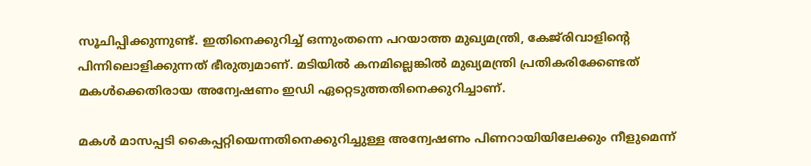സൂചിപ്പിക്കുന്നുണ്ട്. ഇതിനെക്കുറിച്ച് ഒന്നുംതന്നെ പറയാത്ത മുഖ്യമന്ത്രി, കേജ്‌രിവാളിന്റെ പിന്നിലൊളിക്കുന്നത് ഭീരുത്വമാണ്. മടിയില്‍ കനമില്ലെങ്കില്‍ മുഖ്യമന്ത്രി പ്രതികരിക്കേണ്ടത് മകള്‍ക്കെതിരായ അന്വേഷണം ഇഡി ഏറ്റെടുത്തതിനെക്കുറിച്ചാണ്.

മകള്‍ മാസപ്പടി കൈപ്പറ്റിയെന്നതിനെക്കുറിച്ചുള്ള അന്വേഷണം പിണറായിയിലേക്കും നീളുമെന്ന്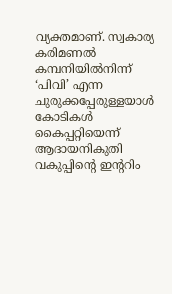വ്യക്തമാണ്. സ്വകാര്യ കരിമണല്‍ കമ്പനിയില്‍നിന്ന് ‘പിവി’ എന്ന ചുരുക്കപ്പേരുള്ളയാള്‍ കോടികള്‍ കൈപ്പറ്റിയെന്ന് ആദായനികുതി വകുപ്പിന്റെ ഇന്ററിം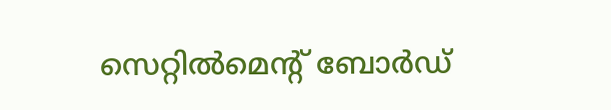സെറ്റില്‍മെന്റ് ബോര്‍ഡ്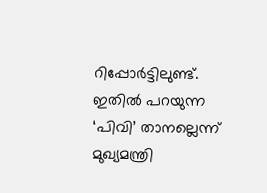റിപ്പോര്‍ട്ടിലുണ്ട്. ഇതില്‍ പറയുന്ന ‘പിവി’ താനല്ലെന്ന് മുഖ്യമന്ത്രി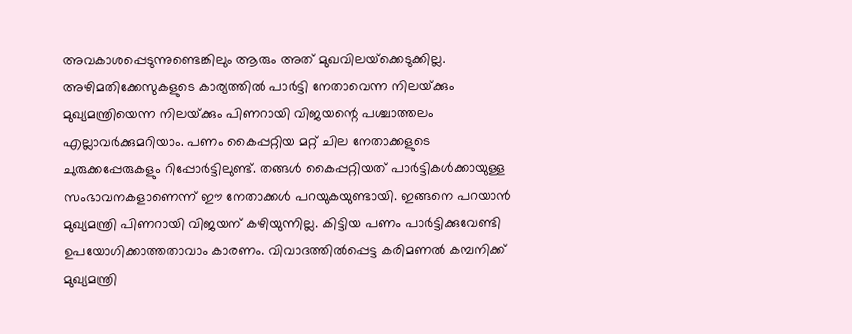അവകാശപ്പെടുന്നുണ്ടെങ്കിലും ആരും അത് മുഖവിലയ്‌ക്കെടുക്കില്ല. അഴിമതിക്കേസുകളുടെ കാര്യത്തില്‍ പാര്‍ട്ടി നേതാവെന്ന നിലയ്‌ക്കും മുഖ്യമന്ത്രിയെന്ന നിലയ്‌ക്കും പിണറായി വിജയന്റെ പശ്ചാത്തലം എല്ലാവര്‍ക്കുമറിയാം. പണം കൈപ്പറ്റിയ മറ്റ് ചില നേതാക്കളുടെ ചുരുക്കപ്പേരുകളും റിപ്പോര്‍ട്ടിലുണ്ട്. തങ്ങള്‍ കൈപ്പറ്റിയത് പാര്‍ട്ടികള്‍ക്കായുള്ള സംഭാവനകളാണെന്ന് ഈ നേതാക്കള്‍ പറയുകയുണ്ടായി. ഇങ്ങനെ പറയാന്‍ മുഖ്യമന്ത്രി പിണറായി വിജയന് കഴിയുന്നില്ല. കിട്ടിയ പണം പാര്‍ട്ടിക്കുവേണ്ടി ഉപയോഗിക്കാത്തതാവാം കാരണം. വിവാദത്തില്‍പ്പെട്ട കരിമണല്‍ കമ്പനിക്ക് മുഖ്യമന്ത്രി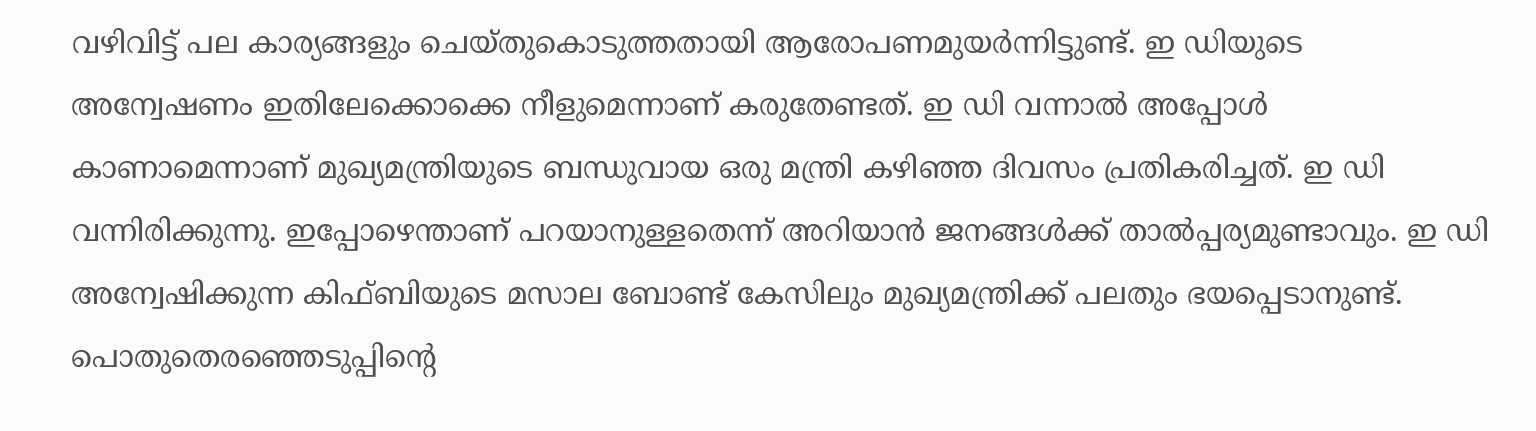വഴിവിട്ട് പല കാര്യങ്ങളും ചെയ്തുകൊടുത്തതായി ആരോപണമുയര്‍ന്നിട്ടുണ്ട്. ഇ ഡിയുടെ അന്വേഷണം ഇതിലേക്കൊക്കെ നീളുമെന്നാണ് കരുതേണ്ടത്. ഇ ഡി വന്നാല്‍ അപ്പോള്‍ കാണാമെന്നാണ് മുഖ്യമന്ത്രിയുടെ ബന്ധുവായ ഒരു മന്ത്രി കഴിഞ്ഞ ദിവസം പ്രതികരിച്ചത്. ഇ ഡി വന്നിരിക്കുന്നു. ഇപ്പോഴെന്താണ് പറയാനുള്ളതെന്ന് അറിയാന്‍ ജനങ്ങള്‍ക്ക് താല്‍പ്പര്യമുണ്ടാവും. ഇ ഡി അന്വേഷിക്കുന്ന കിഫ്ബിയുടെ മസാല ബോണ്ട് കേസിലും മുഖ്യമന്ത്രിക്ക് പലതും ഭയപ്പെടാനുണ്ട്. പൊതുതെരഞ്ഞെടുപ്പിന്റെ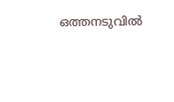ഒത്തനടുവില്‍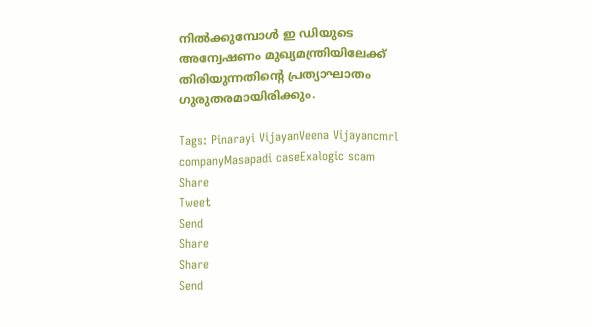നില്‍ക്കുമ്പോള്‍ ഇ ഡിയുടെ അന്വേഷണം മുഖ്യമന്ത്രിയിലേക്ക് തിരിയുന്നതിന്റെ പ്രത്യാഘാതം ഗുരുതരമായിരിക്കും.

Tags: Pinarayi VijayanVeena Vijayancmrl companyMasapadi caseExalogic scam
Share
Tweet
Send
Share
Share
Send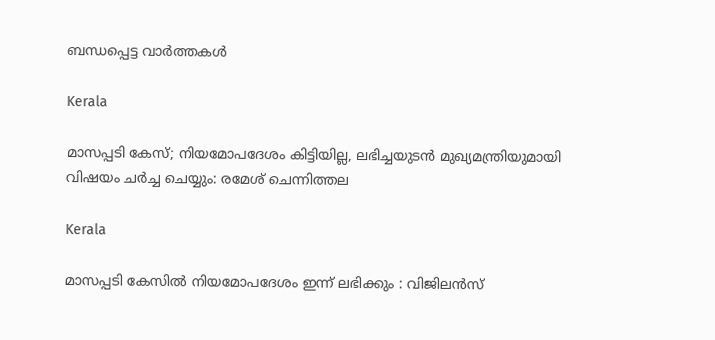ബന്ധപ്പെട്ട വാര്‍ത്തകള്‍

Kerala

മാസപ്പടി കേസ്; നിയമോപദേശം കിട്ടിയില്ല, ലഭിച്ചയുടൻ മുഖ്യമന്ത്രിയുമായി വിഷയം ചർച്ച ചെയ്യും: രമേശ് ചെന്നിത്തല

Kerala

മാസപ്പടി കേസില്‍ നിയമോപദേശം ഇന്ന് ലഭിക്കും : വിജിലന്‍സ്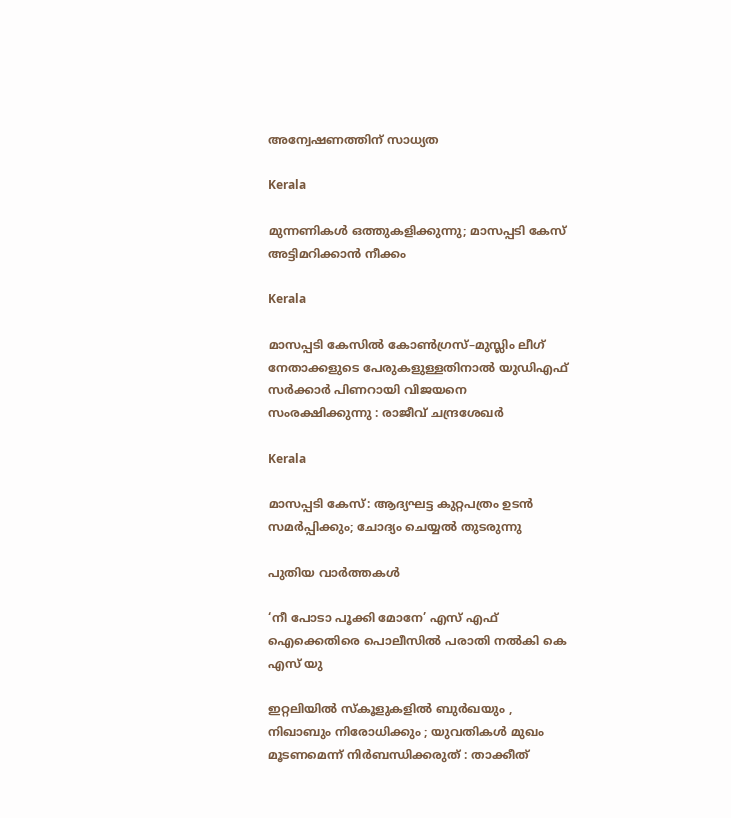അന്വേഷണത്തിന് സാധ്യത

Kerala

മുന്നണികള്‍ ഒത്തുകളിക്കുന്നു; മാസപ്പടി കേസ് അട്ടിമറിക്കാന്‍ നീക്കം

Kerala

മാസപ്പടി കേസിൽ കോൺഗ്രസ്–മുസ്ലിം ലീഗ് നേതാക്കളുടെ പേരുകളുള്ളതിനാൽ യുഡിഎഫ് സർക്കാർ പിണറായി വിജയനെ സംരക്ഷിക്കുന്നു : രാജീവ് ചന്ദ്രശേഖർ

Kerala

മാസപ്പടി കേസ്: ആദ്യഘട്ട കുറ്റപത്രം ഉടന്‍ സമര്‍പ്പിക്കും; ചോദ്യം ചെയ്യല്‍ തുടരുന്നു

പുതിയ വാര്‍ത്തകള്‍

‘നീ പോടാ പൂക്കി മോനേ’ എസ് എഫ് ഐക്കെതിരെ പൊലീസില്‍ പരാതി നല്‍കി കെ എസ് യു

ഇറ്റലിയിൽ സ്കൂളുകളിൽ ബുർഖയും , നിഖാബും നിരോധിക്കും ; യുവതികൾ മുഖം മൂടണമെന്ന് നിർബന്ധിക്കരുത് : താക്കീത്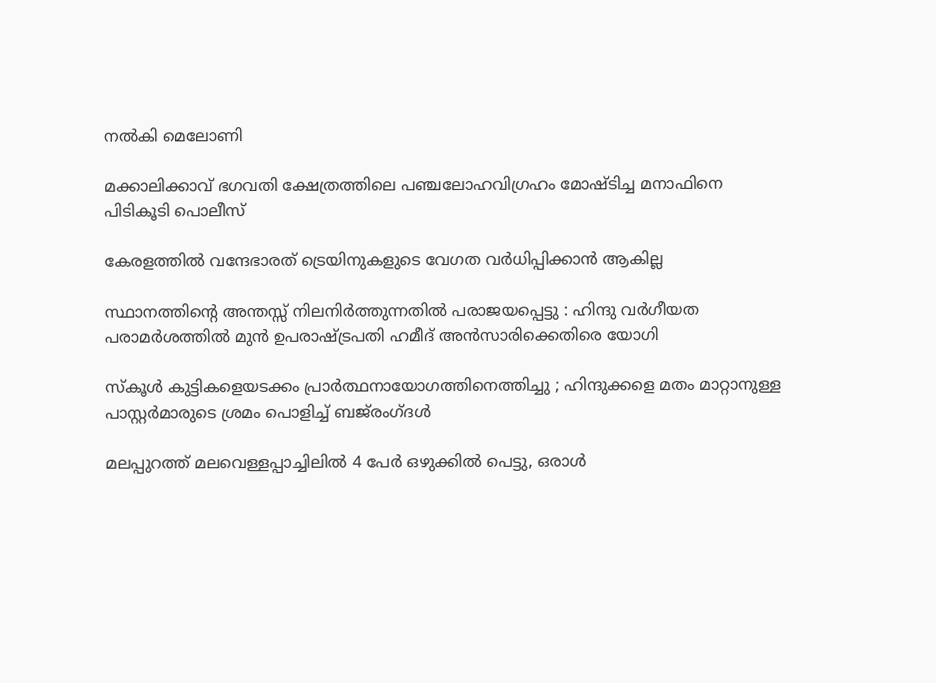നൽകി മെലോണി

മക്കാലിക്കാവ് ഭഗവതി ക്ഷേത്രത്തിലെ പഞ്ചലോഹവിഗ്രഹം മോഷ്ടിച്ച മനാഫിനെ പിടികൂടി പൊലീസ്

കേരളത്തില്‍ വന്ദേഭാരത് ട്രെയിനുകളുടെ വേഗത വര്‍ധിപ്പിക്കാന്‍ ആകില്ല

സ്ഥാനത്തിന്റെ അന്തസ്സ് നിലനിർത്തുന്നതിൽ പരാജയപ്പെട്ടു : ഹിന്ദു വർഗീയത പരാമർശത്തിൽ മുൻ ഉപരാഷ്‌ട്രപതി ഹമീദ് അൻസാരിക്കെതിരെ യോഗി

സ്കൂൾ കുട്ടികളെയടക്കം പ്രാർത്ഥനായോഗത്തിനെത്തിച്ചു ; ഹിന്ദുക്കളെ മതം മാറ്റാനുള്ള പാസ്റ്റർമാരുടെ ശ്രമം പൊളിച്ച് ബജ്‌രംഗ്ദൾ

മലപ്പുറത്ത് മലവെള്ളപ്പാച്ചിലില്‍ 4 പേര്‍ ഒഴുക്കില്‍ പെട്ടു, ഒരാള്‍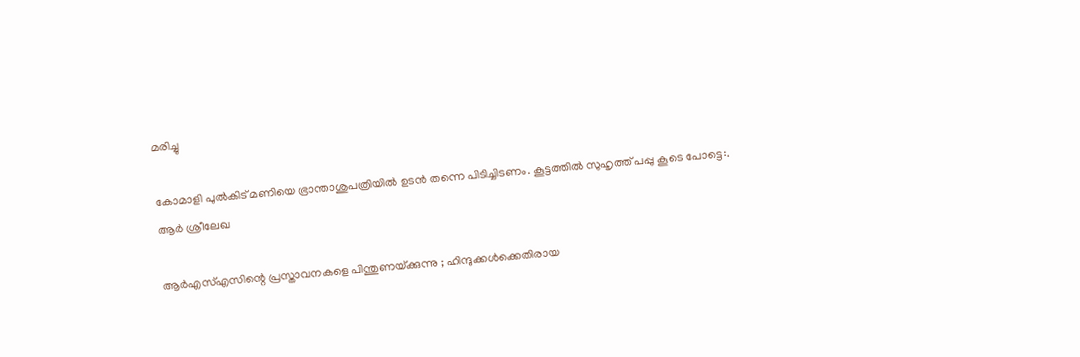മരിച്ചു

കോമാളി പുൽകിട് മണിയെ ഭ്രാന്താശുപത്രിയിൽ ഉടൻ തന്നെ പിടിച്ചിടണം. കൂട്ടത്തിൽ സുഹൃത്ത്‌ പപ്പു കൂടെ പോട്ടെ:. ആര്‍ ശ്രീലേഖ

ആർ‌എസ്‌എസിന്റെ പ്രസ്താവനകളെ പിന്തുണയ്‌ക്കുന്നു ; ഹിന്ദുക്കൾക്കെതിരായ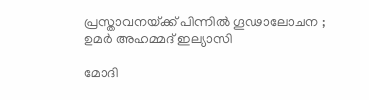പ്രസ്താവനയ്‌ക്ക് പിന്നിൽ ഗൂഢാലോചന ; ഉമർ അഹമ്മദ് ഇല്യാസി

മോദി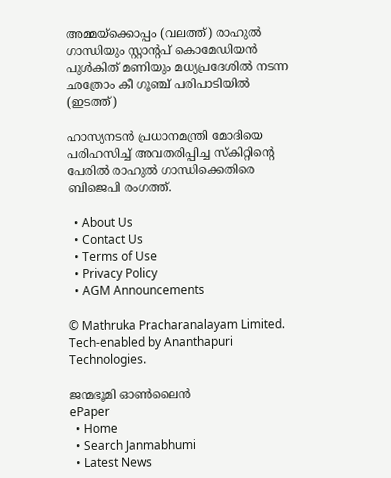അമ്മയ്ക്കൊപ്പം (വലത്ത്) രാഹുല്‍ ഗാന്ധിയും സ്റ്റാന്‍റപ് കൊമേഡിയന്‍ പുള്‍കിത് മണിയും മധ്യപ്രദേശില്‍ നടന്ന ഛത്രോം കീ ഗൂഞ്ച് പരിപാടിയില്‍ (ഇടത്ത്)

ഹാസ്യനടൻ പ്രധാനമന്ത്രി മോദിയെ പരിഹസിച്ച് അവതരിപ്പിച്ച സ്കിറ്റിന്റെ പേരിൽ രാഹുൽ ഗാന്ധിക്കെതിരെ ബിജെപി രംഗത്ത്.

  • About Us
  • Contact Us
  • Terms of Use
  • Privacy Policy
  • AGM Announcements

© Mathruka Pracharanalayam Limited.
Tech-enabled by Ananthapuri Technologies.

ജന്മഭൂമി ഓണ്‍ലൈന്‍
ePaper
  • Home
  • Search Janmabhumi
  • Latest News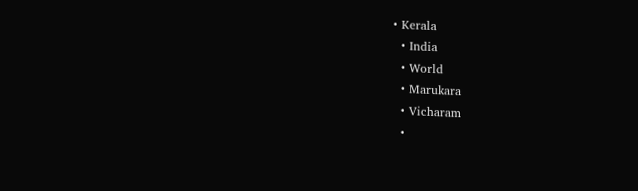• Kerala
  • India
  • World
  • Marukara
  • Vicharam
  •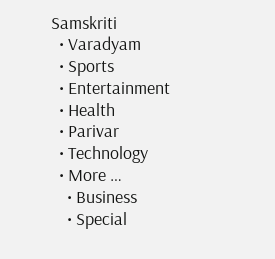Samskriti
  • Varadyam
  • Sports
  • Entertainment
  • Health
  • Parivar
  • Technology
  • More …
    • Business
    • Special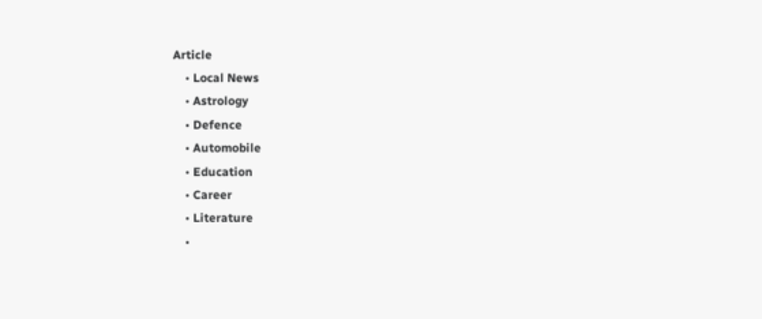Article
    • Local News
    • Astrology
    • Defence
    • Automobile
    • Education
    • Career
    • Literature
    •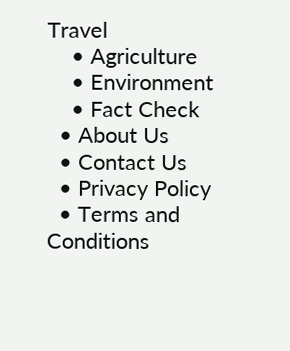Travel
    • Agriculture
    • Environment
    • Fact Check
  • About Us
  • Contact Us
  • Privacy Policy
  • Terms and Conditions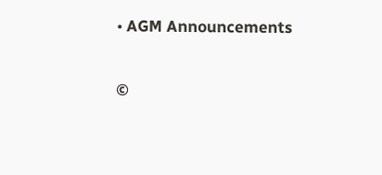• AGM Announcements

©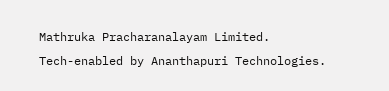Mathruka Pracharanalayam Limited.
Tech-enabled by Ananthapuri Technologies.